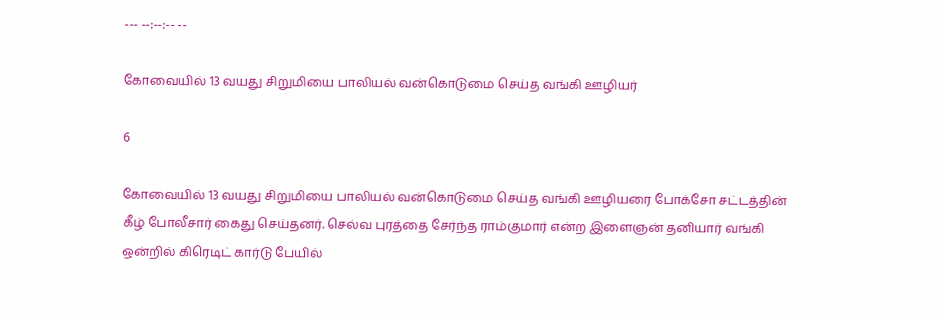--- --:--:-- --

கோவையில் 13 வயது சிறுமியை பாலியல் வன்கொடுமை செய்த வங்கி ஊழியர்

6

கோவையில் 13 வயது சிறுமியை பாலியல் வன்கொடுமை செய்த வங்கி ஊழியரை போக்சோ சட்டத்தின் கீழ் போலீசார் கைது செய்தனர். செல்வ புரத்தை சேர்ந்த ராம்குமார் என்ற இளைஞன் தனியார் வங்கி ஒன்றில் கிரெடிட் கார்டு பேயில்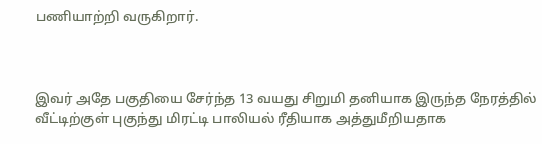பணியாற்றி வருகிறார்.



இவர் அதே பகுதியை சேர்ந்த 13 வயது சிறுமி தனியாக இருந்த நேரத்தில் வீட்டிற்குள் புகுந்து மிரட்டி பாலியல் ரீதியாக அத்துமீறியதாக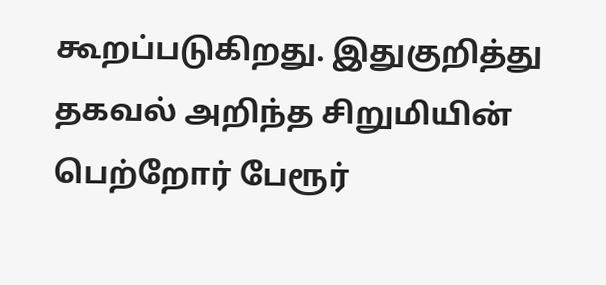கூறப்படுகிறது. இதுகுறித்து தகவல் அறிந்த சிறுமியின் பெற்றோர் பேரூர்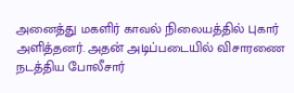அனைத்து மகளிர் காவல் நிலையத்தில் புகார் அளித்தனர். அதன் அடிப்படையில் விசாரணை நடத்திய போலீசார்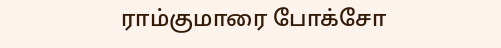ராம்குமாரை போக்சோ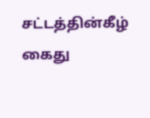சட்டத்தின்கீழ் கைது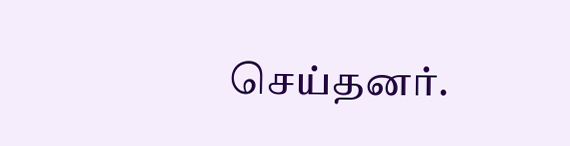செய்தனர்.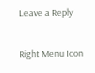Leave a Reply

Right Menu Icon